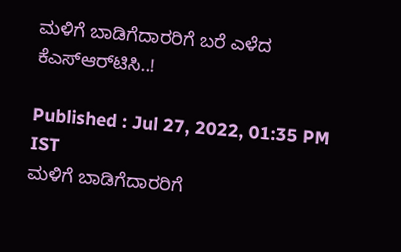ಮಳಿಗೆ ಬಾಡಿಗೆದಾರರಿಗೆ ಬರೆ ಎಳೆದ ಕೆಎಸ್‌ಆರ್‌ಟಿಸಿ..!

Published : Jul 27, 2022, 01:35 PM IST
ಮಳಿಗೆ ಬಾಡಿಗೆದಾರರಿಗೆ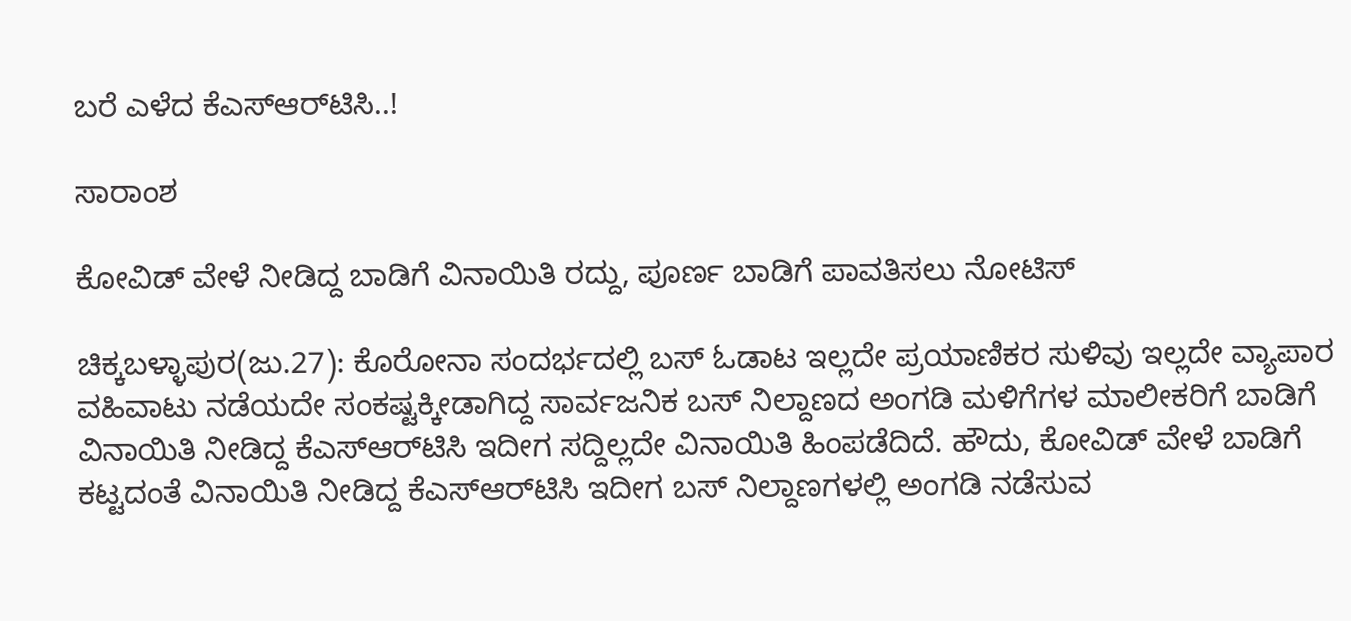ಬರೆ ಎಳೆದ ಕೆಎಸ್‌ಆರ್‌ಟಿಸಿ..!

ಸಾರಾಂಶ

ಕೋವಿಡ್‌ ವೇಳೆ ನೀಡಿದ್ದ ಬಾಡಿಗೆ ವಿನಾಯಿತಿ ರದ್ದು, ಪೂರ್ಣ ಬಾಡಿಗೆ ಪಾವತಿಸಲು ನೋಟಿಸ್‌

ಚಿಕ್ಕಬಳ್ಳಾಪುರ(ಜು.27): ಕೊರೋನಾ ಸಂದರ್ಭದಲ್ಲಿ ಬಸ್‌ ಓಡಾಟ ಇಲ್ಲದೇ ಪ್ರಯಾಣಿಕರ ಸುಳಿವು ಇಲ್ಲದೇ ವ್ಯಾಪಾರ ವಹಿವಾಟು ನಡೆಯದೇ ಸಂಕಷ್ಟಕ್ಕೀಡಾಗಿದ್ದ ಸಾರ್ವಜನಿಕ ಬಸ್‌ ನಿಲ್ದಾಣದ ಅಂಗಡಿ ಮಳಿಗೆಗಳ ಮಾಲೀಕರಿಗೆ ಬಾಡಿಗೆ ವಿನಾಯಿತಿ ನೀಡಿದ್ದ ಕೆಎಸ್‌ಆರ್‌ಟಿಸಿ ಇದೀಗ ಸದ್ದಿಲ್ಲದೇ ವಿನಾಯಿತಿ ಹಿಂಪಡೆದಿದೆ. ಹೌದು, ಕೋವಿಡ್‌ ವೇಳೆ ಬಾಡಿಗೆ ಕಟ್ಟದಂತೆ ವಿನಾಯಿತಿ ನೀಡಿದ್ದ ಕೆಎಸ್‌ಆರ್‌ಟಿಸಿ ಇದೀಗ ಬಸ್‌ ನಿಲ್ದಾಣಗಳಲ್ಲಿ ಅಂಗಡಿ ನಡೆಸುವ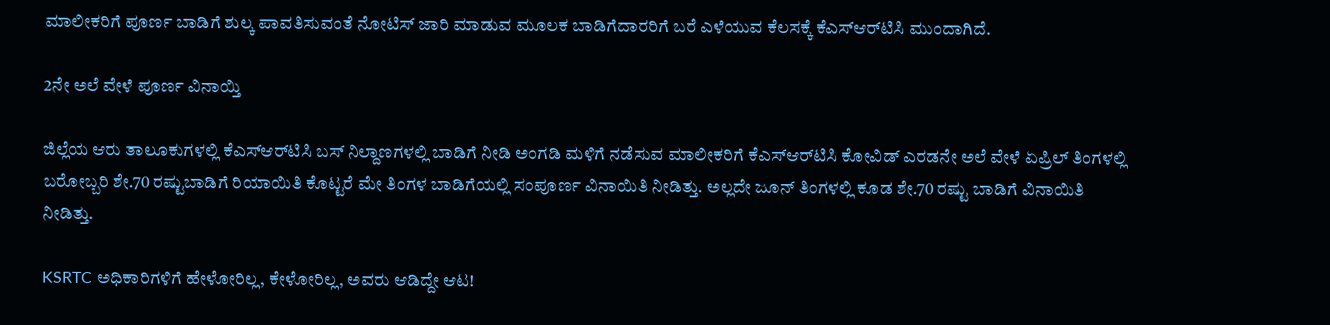ಮಾಲೀಕರಿಗೆ ಪೂರ್ಣ ಬಾಡಿಗೆ ಶುಲ್ಕ ಪಾವತಿಸುವಂತೆ ನೋಟಿಸ್‌ ಜಾರಿ ಮಾಡುವ ಮೂಲಕ ಬಾಡಿಗೆದಾರರಿಗೆ ಬರೆ ಎಳೆಯುವ ಕೆಲಸಕ್ಕೆ ಕೆಎಸ್‌ಆರ್‌ಟಿಸಿ ಮುಂದಾಗಿದೆ.

2ನೇ ಅಲೆ ವೇಳೆ ಪೂರ್ಣ ವಿನಾಯ್ತಿ

ಜಿಲ್ಲೆಯ ಆರು ತಾಲೂಕುಗಳಲ್ಲಿ ಕೆಎಸ್‌ಆರ್‌ಟಿಸಿ ಬಸ್‌ ನಿಲ್ದಾಣಗಳಲ್ಲಿ ಬಾಡಿಗೆ ನೀಡಿ ಅಂಗಡಿ ಮಳಿಗೆ ನಡೆಸುವ ಮಾಲೀಕರಿಗೆ ಕೆಎಸ್‌ಆರ್‌ಟಿಸಿ ಕೋವಿಡ್‌ ಎರಡನೇ ಅಲೆ ವೇಳೆ ಏಪ್ರಿಲ್‌ ತಿಂಗಳಲ್ಲಿ ಬರೋಬ್ಬರಿ ಶೇ.70 ರಷ್ಟುಬಾಡಿಗೆ ರಿಯಾಯಿತಿ ಕೊಟ್ಟರೆ ಮೇ ತಿಂಗಳ ಬಾಡಿಗೆಯಲ್ಲಿ ಸಂಪೂರ್ಣ ವಿನಾಯಿತಿ ನೀಡಿತ್ತು. ಅಲ್ಲದೇ ಜೂನ್‌ ತಿಂಗಳಲ್ಲಿ ಕೂಡ ಶೇ.70 ರಷ್ಟು ಬಾಡಿಗೆ ವಿನಾಯಿತಿ ನೀಡಿತ್ತು.

KSRTC ಅಧಿಕಾರಿಗಳಿಗೆ ಹೇಳೋರಿಲ್ಲ, ಕೇಳೋರಿಲ್ಲ, ಅವರು ಆಡಿದ್ದೇ ಆಟ!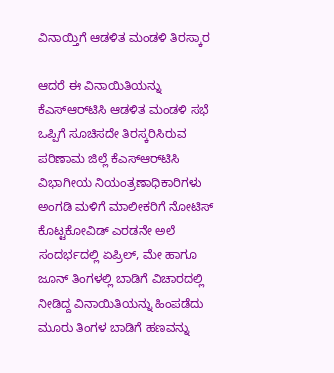ವಿನಾಯ್ತಿಗೆ ಆಡಳಿತ ಮಂಡಳಿ ತಿರಸ್ಕಾರ

ಆದರೆ ಈ ವಿನಾಯಿತಿಯನ್ನು ಕೆಎಸ್‌ಆರ್‌ಟಿಸಿ ಆಡಳಿತ ಮಂಡಳಿ ಸಭೆ ಒಪ್ಪಿಗೆ ಸೂಚಿಸದೇ ತಿರಸ್ಕರಿಸಿರುವ ಪರಿಣಾಮ ಜಿಲ್ಲೆ ಕೆಎಸ್‌ಆರ್‌ಟಿಸಿ ವಿಭಾಗೀಯ ನಿಯಂತ್ರಣಾಧಿಕಾರಿಗಳು ಅಂಗಡಿ ಮಳಿಗೆ ಮಾಲೀಕರಿಗೆ ನೋಟಿಸ್‌ ಕೊಟ್ಟಕೋವಿಡ್‌ ಎರಡನೇ ಅಲೆ ಸಂದರ್ಭದಲ್ಲಿ ಏಪ್ರಿಲ್‌, ಮೇ ಹಾಗೂ ಜೂನ್‌ ತಿಂಗಳಲ್ಲಿ ಬಾಡಿಗೆ ವಿಚಾರದಲ್ಲಿ ನೀಡಿದ್ದ ವಿನಾಯಿತಿಯನ್ನು ಹಿಂಪಡೆದು ಮೂರು ತಿಂಗಳ ಬಾಡಿಗೆ ಹಣವನ್ನು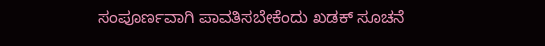ಸಂಪೂರ್ಣವಾಗಿ ಪಾವತಿಸಬೇಕೆಂದು ಖಡಕ್‌ ಸೂಚನೆ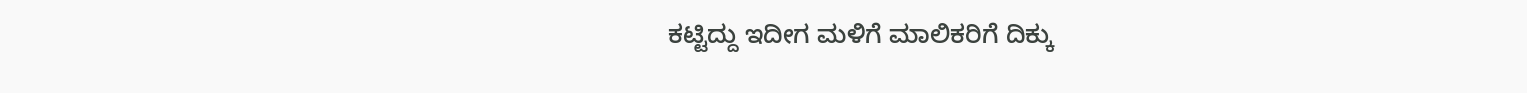ಕಟ್ಟಿದ್ದು ಇದೀಗ ಮಳಿಗೆ ಮಾಲಿಕರಿಗೆ ದಿಕ್ಕು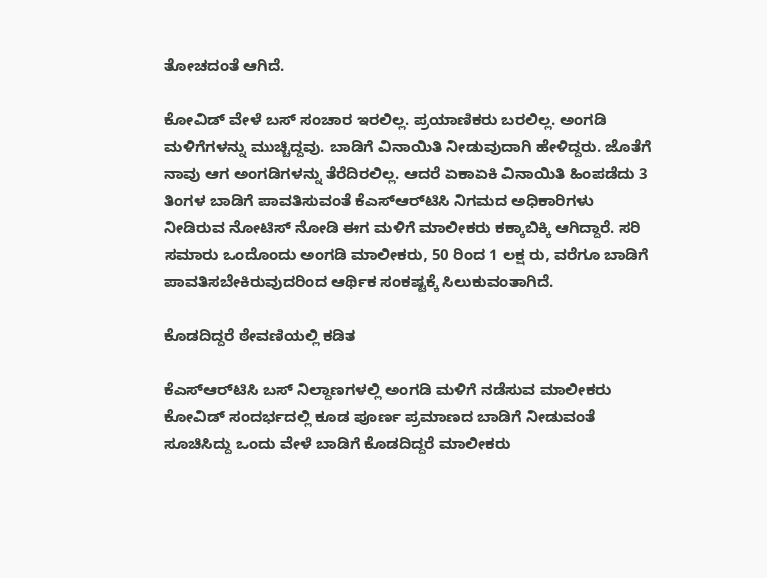ತೋಚದಂತೆ ಆಗಿದೆ.

ಕೋವಿಡ್‌ ವೇಳೆ ಬಸ್‌ ಸಂಚಾರ ಇರಲಿಲ್ಲ. ಪ್ರಯಾಣಿಕರು ಬರಲಿಲ್ಲ. ಅಂಗಡಿ ಮಳಿಗೆಗಳನ್ನು ಮುಚ್ಚಿದ್ದವು. ಬಾಡಿಗೆ ವಿನಾಯಿತಿ ನೀಡುವುದಾಗಿ ಹೇಳಿದ್ದರು. ಜೊತೆಗೆ ನಾವು ಆಗ ಅಂಗಡಿಗಳನ್ನು ತೆರೆದಿರಲಿಲ್ಲ. ಆದರೆ ಏಕಾಏಕಿ ವಿನಾಯಿತಿ ಹಿಂಪಡೆದು 3 ತಿಂಗಳ ಬಾಡಿಗೆ ಪಾವತಿಸುವಂತೆ ಕೆಎಸ್‌ಆರ್‌ಟಿಸಿ ನಿಗಮದ ಅಧಿಕಾರಿಗಳು ನೀಡಿರುವ ನೋಟಿಸ್‌ ನೋಡಿ ಈಗ ಮಳಿಗೆ ಮಾಲೀಕರು ಕಕ್ಕಾಬಿಕ್ಕಿ ಆಗಿದ್ದಾರೆ. ಸರಿ ಸಮಾರು ಒಂದೊಂದು ಅಂಗಡಿ ಮಾಲೀಕರು, 50 ರಿಂದ 1 ಲಕ್ಷ ರು, ವರೆಗೂ ಬಾಡಿಗೆ ಪಾವತಿಸಬೇಕಿರುವುದರಿಂದ ಆರ್ಥಿಕ ಸಂಕಷ್ಟಕ್ಕೆ ಸಿಲುಕುವಂತಾಗಿದೆ.

ಕೊಡದಿದ್ದರೆ ಠೇವಣಿಯಲ್ಲಿ ಕಡಿತ

ಕೆಎಸ್‌ಆರ್‌ಟಿಸಿ ಬಸ್‌ ನಿಲ್ದಾಣಗಳಲ್ಲಿ ಅಂಗಡಿ ಮಳಿಗೆ ನಡೆಸುವ ಮಾಲೀಕರು ಕೋವಿಡ್‌ ಸಂದರ್ಭದಲ್ಲಿ ಕೂಡ ಪೂರ್ಣ ಪ್ರಮಾಣದ ಬಾಡಿಗೆ ನೀಡುವಂತೆ ಸೂಚಿಸಿದ್ದು ಒಂದು ವೇಳೆ ಬಾಡಿಗೆ ಕೊಡದಿದ್ದರೆ ಮಾಲೀಕರು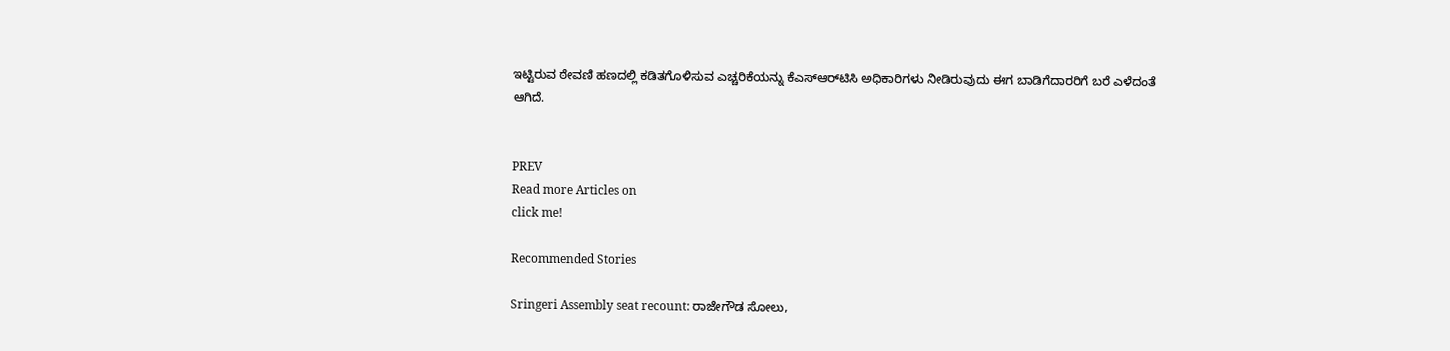ಇಟ್ಟಿರುವ ಠೇವಣಿ ಹಣದಲ್ಲಿ ಕಡಿತಗೊಳಿಸುವ ಎಚ್ಚರಿಕೆಯನ್ನು ಕೆಎಸ್‌ಆರ್‌ಟಿಸಿ ಅಧಿಕಾರಿಗಳು ನೀಡಿರುವುದು ಈಗ ಬಾಡಿಗೆದಾರರಿಗೆ ಬರೆ ಎಳೆದಂತೆ ಆಗಿದೆ.


PREV
Read more Articles on
click me!

Recommended Stories

Sringeri Assembly seat recount: ರಾಜೇಗೌಡ ಸೋಲು,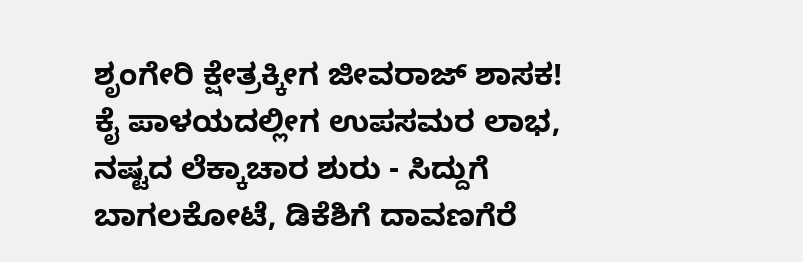ಶೃಂಗೇರಿ ಕ್ಷೇತ್ರಕ್ಕೀಗ ಜೀವರಾಜ್‌ ಶಾಸಕ!
ಕೈ ಪಾಳಯದಲ್ಲೀಗ ಉಪಸಮರ ಲಾಭ, ನಷ್ಟದ ಲೆಕ್ಕಾಚಾರ ಶುರು - ಸಿದ್ದುಗೆ ಬಾಗಲಕೋಟೆ, ಡಿಕೆಶಿಗೆ ದಾವಣಗೆರೆ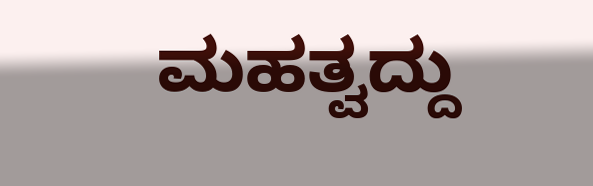ಮಹತ್ವದ್ದು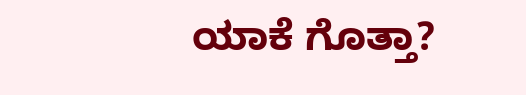ಯಾಕೆ ಗೊತ್ತಾ?